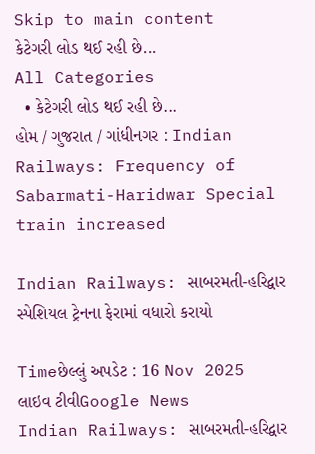Skip to main content
કેટેગરી લોડ થઈ રહી છે...
All Categories
  • કેટેગરી લોડ થઈ રહી છે...
હોમ / ગુજરાત / ગાંધીનગર : Indian Railways: Frequency of Sabarmati-Haridwar Special train increased

Indian Railways: સાબરમતી-હરિદ્વાર સ્પેશિયલ ટ્રેનના ફેરામાં વધારો કરાયો

Timeછેલ્લું અપડેટ : 16 Nov 2025
લાઇવ ટીવીGoogle News
Indian Railways: સાબરમતી-હરિદ્વાર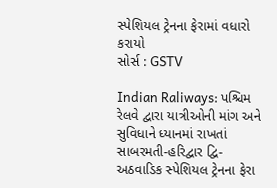સ્પેશિયલ ટ્રેનના ફેરામાં વધારો કરાયો
સોર્સ : GSTV

Indian Raliways: પશ્ચિમ રેલવે દ્વારા યાત્રીઓની માંગ અને સુવિધાને ધ્યાનમાં રાખતાં સાબરમતી-હરિદ્વાર દ્વિ-અઠવાડિક સ્પેશિયલ ટ્રેનના ફેરા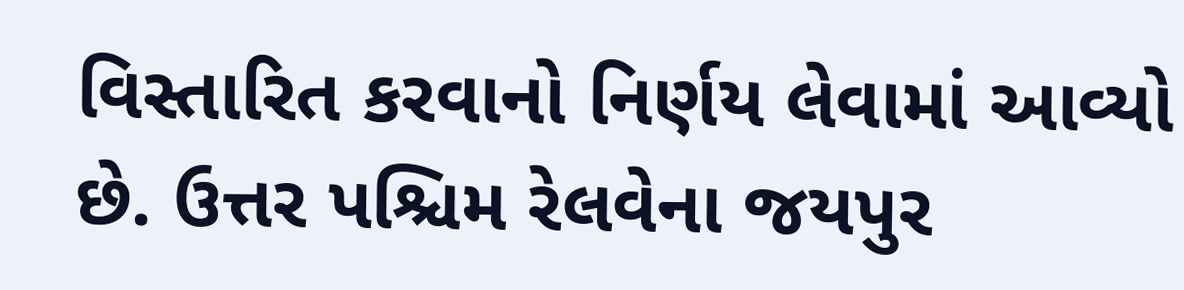વિસ્તારિત કરવાનો નિર્ણય લેવામાં આવ્યો છે. ઉત્તર પશ્ચિમ રેલવેના જયપુર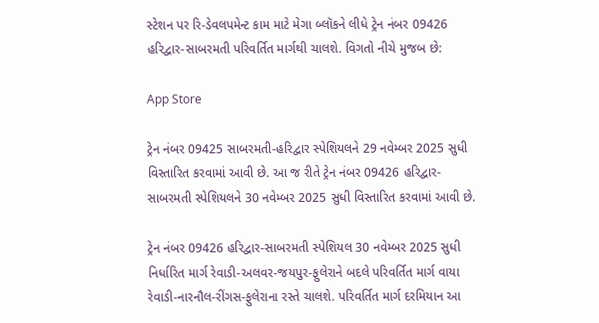સ્ટેશન પર રિ-ડેવલપમેન્ટ કામ માટે મેગા બ્લૉકને લીધે ટ્રેન નંબર 09426 હરિદ્વાર-સાબરમતી પરિવર્તિત માર્ગથી ચાલશે. વિગતો નીચે મુજબ છે:

App Store

ટ્રેન નંબર 09425 સાબરમતી-હરિદ્વાર સ્પેશિયલને 29 નવેમ્બર 2025 સુધી વિસ્તારિત કરવામાં આવી છે. આ જ રીતે ટ્રેન નંબર 09426 હરિદ્વાર-સાબરમતી સ્પેશિયલને 30 નવેમ્બર 2025 સુધી વિસ્તારિત કરવામાં આવી છે.

ટ્રેન નંબર 09426 હરિદ્વાર-સાબરમતી સ્પેશિયલ 30 નવેમ્બર 2025 સુધી નિર્ધારિત માર્ગ રેવાડી-અલવર-જયપુર-ફુલેરાને બદલે પરિવર્તિત માર્ગ વાયા રેવાડી-નારનૌલ-રીંગસ-ફુલેરાના રસ્તે ચાલશે. પરિવર્તિત માર્ગ દરમિયાન આ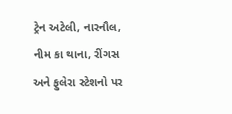ટ્રેન અટેલી, નારનૌલ, નીમ કા થાના, રીંગસ અને ફુલેરા સ્ટેશનો પર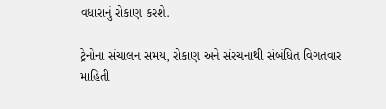વધારાનું રોકાણ કરશે.

ટ્રેનોના સંચાલન સમય, રોકાણ અને સંરચનાથી સંબંધિત વિગતવાર માહિતી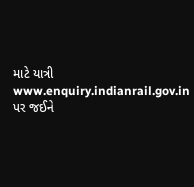માટે યાત્રી www.enquiry.indianrail.gov.in પર જઈને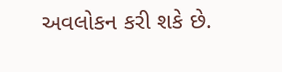અવલોકન કરી શકે છે.